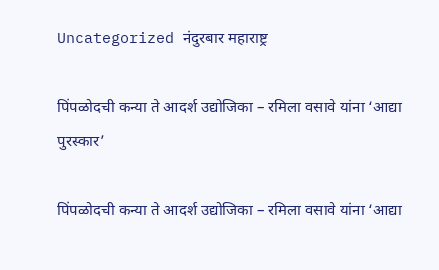Uncategorized नंदुरबार महाराष्ट्र

पिंपळोदची कन्या ते आदर्श उद्योजिका – रमिला वसावे यांना ‘आद्या पुरस्कार’

पिंपळोदची कन्या ते आदर्श उद्योजिका – रमिला वसावे यांना ‘आद्या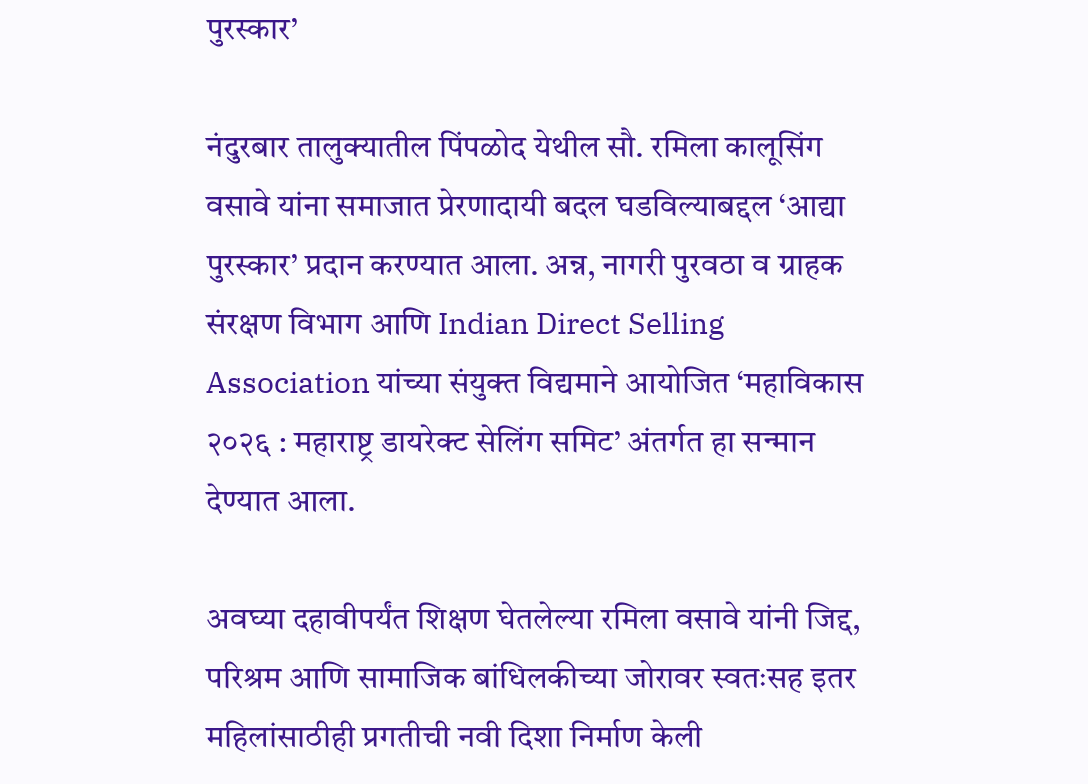पुरस्कार’

नंदुरबार तालुक्यातील पिंपळोद येथील सौ. रमिला कालूसिंग वसावे यांना समाजात प्रेरणादायी बदल घडविल्याबद्दल ‘आद्या पुरस्कार’ प्रदान करण्यात आला. अन्न, नागरी पुरवठा व ग्राहक संरक्षण विभाग आणि Indian Direct Selling Association यांच्या संयुक्त विद्यमाने आयोजित ‘महाविकास २०२६ : महाराष्ट्र डायरेक्ट सेलिंग समिट’ अंतर्गत हा सन्मान देण्यात आला.

अवघ्या दहावीपर्यंत शिक्षण घेतलेल्या रमिला वसावे यांनी जिद्द, परिश्रम आणि सामाजिक बांधिलकीच्या जोरावर स्वतःसह इतर महिलांसाठीही प्रगतीची नवी दिशा निर्माण केली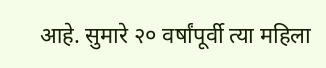आहे. सुमारे २० वर्षांपूर्वी त्या महिला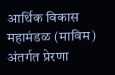आर्थिक विकास महामंडळ (माविम) अंतर्गत प्रेरणा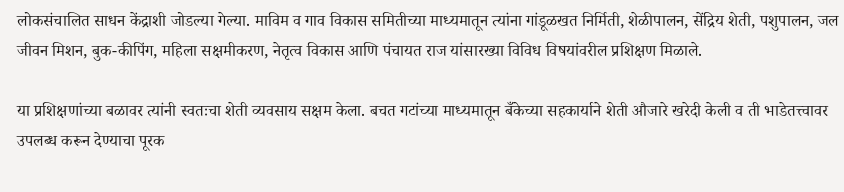लोकसंचालित साधन केंद्राशी जोडल्या गेल्या. माविम व गाव विकास समितीच्या माध्यमातून त्यांना गांडूळखत निर्मिती, शेळीपालन, सेंद्रिय शेती, पशुपालन, जल जीवन मिशन, बुक-कीपिंग, महिला सक्षमीकरण, नेतृत्व विकास आणि पंचायत राज यांसारख्या विविध विषयांवरील प्रशिक्षण मिळाले.

या प्रशिक्षणांच्या बळावर त्यांनी स्वतःचा शेती व्यवसाय सक्षम केला. बचत गटांच्या माध्यमातून बँकेच्या सहकार्याने शेती औजारे खरेदी केली व ती भाडेतत्त्वावर उपलब्ध करून देण्याचा पूरक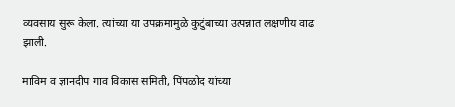व्यवसाय सुरू केला. त्यांच्या या उपक्रमामुळे कुटुंबाच्या उत्पन्नात लक्षणीय वाढ झाली.

माविम व ज्ञानदीप गाव विकास समिती, पिंपळोद यांच्या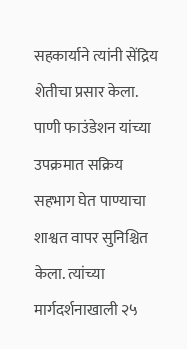सहकार्याने त्यांनी सेंद्रिय शेतीचा प्रसार केला. पाणी फाउंडेशन यांच्या उपक्रमात सक्रिय सहभाग घेत पाण्याचा शाश्वत वापर सुनिश्चित केला. त्यांच्या मार्गदर्शनाखाली २५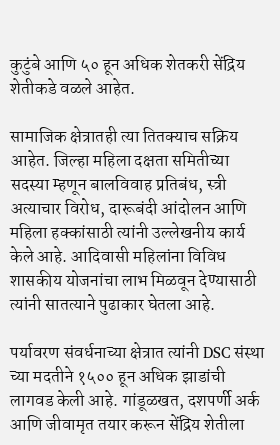कुटुंबे आणि ५० हून अधिक शेतकरी सेंद्रिय शेतीकडे वळले आहेत.

सामाजिक क्षेत्रातही त्या तितक्याच सक्रिय आहेत. जिल्हा महिला दक्षता समितीच्या सदस्या म्हणून बालविवाह प्रतिबंध, स्त्री अत्याचार विरोध, दारूबंदी आंदोलन आणि महिला हक्कांसाठी त्यांनी उल्लेखनीय कार्य केले आहे. आदिवासी महिलांना विविध शासकीय योजनांचा लाभ मिळवून देण्यासाठी त्यांनी सातत्याने पुढाकार घेतला आहे.

पर्यावरण संवर्धनाच्या क्षेत्रात त्यांनी DSC संस्था च्या मदतीने १५०० हून अधिक झाडांची लागवड केली आहे. गांडूळखत, दशपर्णी अर्क आणि जीवामृत तयार करून सेंद्रिय शेतीला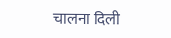चालना दिली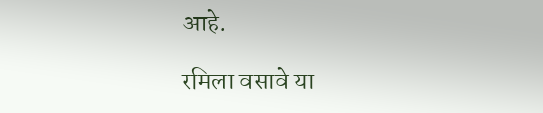आहे.

रमिला वसावे या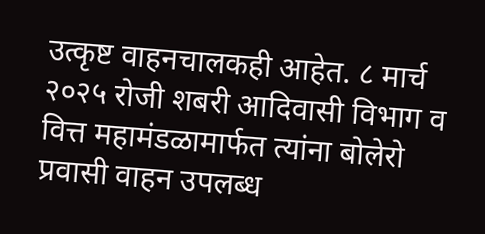उत्कृष्ट वाहनचालकही आहेत. ८ मार्च २०२५ रोजी शबरी आदिवासी विभाग व वित्त महामंडळामार्फत त्यांना बोलेरो प्रवासी वाहन उपलब्ध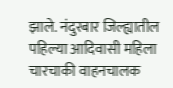झाले. नंदुरबार जिल्ह्यातील पहिल्या आदिवासी महिला चारचाकी वाहनचालक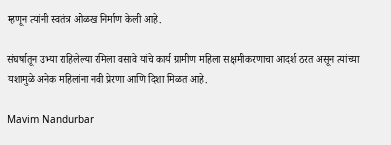म्हणून त्यांनी स्वतंत्र ओळख निर्माण केली आहे.

संघर्षातून उभ्या राहिलेल्या रमिला वसावे यांचे कार्य ग्रामीण महिला सक्षमीकरणाचा आदर्श ठरत असून त्यांच्या यशामुळे अनेक महिलांना नवी प्रेरणा आणि दिशा मिळत आहे.

Mavim Nandurbar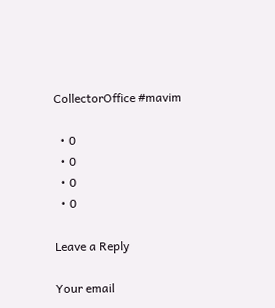CollectorOffice #mavim

  • 0
  • 0
  • 0
  • 0

Leave a Reply

Your email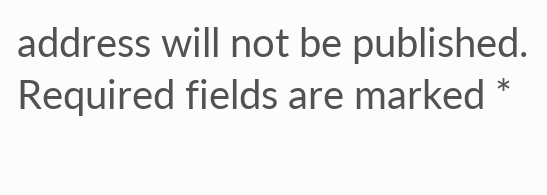address will not be published. Required fields are marked *